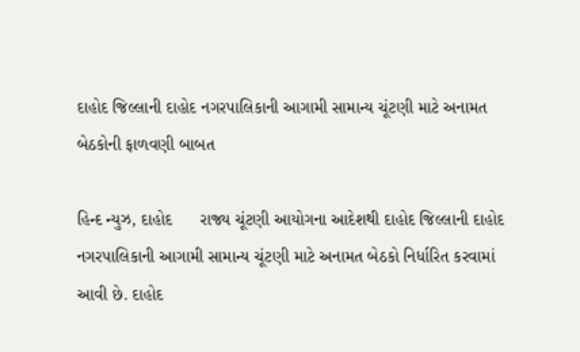દાહોદ જિલ્લાની દાહોદ નગરપાલિકાની આગામી સામાન્ય ચૂંટણી માટે અનામત બેઠકોની ફાળવણી બાબત

હિન્દ ન્યુઝ, દાહોદ      રાજ્ય ચૂંટણી આયોગના આદેશથી દાહોદ જિલ્લાની દાહોદ નગરપાલિકાની આગામી સામાન્ય ચૂંટણી માટે અનામત બેઠકો નિર્ધારિત કરવામાં આવી છે. દાહોદ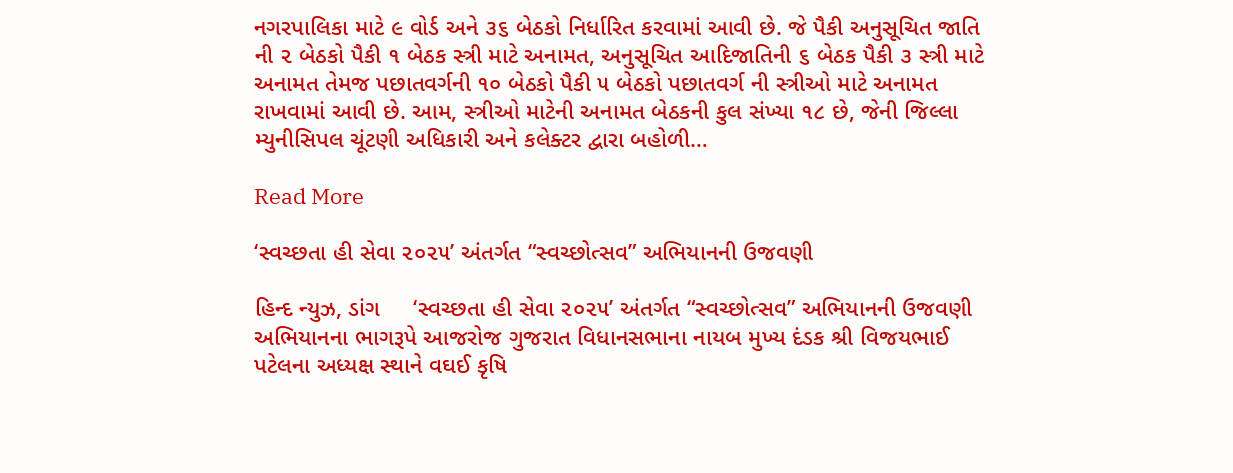નગરપાલિકા માટે ૯ વોર્ડ અને ૩૬ બેઠકો નિર્ધારિત કરવામાં આવી છે. જે પૈકી અનુસૂચિત જાતિ ની ૨ બેઠકો પૈકી ૧ બેઠક સ્ત્રી માટે અનામત, અનુસૂચિત આદિજાતિની ૬ બેઠક પૈકી ૩ સ્ત્રી માટે અનામત તેમજ પછાતવર્ગની ૧૦ બેઠકો પૈકી ૫ બેઠકો પછાતવર્ગ ની સ્ત્રીઓ માટે અનામત રાખવામાં આવી છે. આમ, સ્ત્રીઓ માટેની અનામત બેઠકની કુલ સંખ્યા ૧૮ છે, જેની જિલ્લા મ્યુનીસિપલ ચૂંટણી અધિકારી અને કલેક્ટર દ્વારા બહોળી…

Read More

‘સ્વચ્છતા હી સેવા ૨૦૨૫’ અંતર્ગત “સ્વચ્છોત્સવ” અભિયાનની ઉજવણી

હિન્દ ન્યુઝ, ડાંગ     ‘સ્વચ્છતા હી સેવા ૨૦૨૫’ અંતર્ગત “સ્વચ્છોત્સવ” અભિયાનની ઉજવણી અભિયાનના ભાગરૂપે આજરોજ ગુજરાત વિધાનસભાના નાયબ મુખ્ય દંડક શ્રી વિજયભાઈ પટેલના અધ્યક્ષ સ્થાને વઘઈ કૃષિ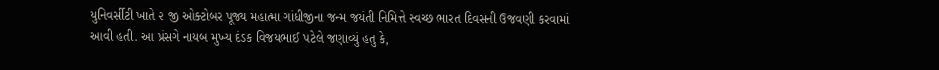યુનિવર્સીટી ખાતે ૨ જી ઓક્ટોબર પૂજ્ય મહાત્મા ગાંધીજીના જન્મ જયંતી નિમિત્તે સ્વચ્છ ભારત દિવસની ઉજવણી કરવામાં આવી હતી. આ પ્રંસગે નાયબ મુખ્ય દંડક વિજયભાઈ પટેલે જણાવ્યું હતુ કે,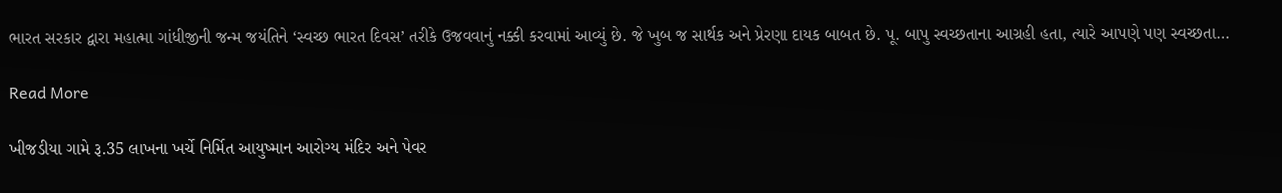ભારત સરકાર દ્વારા મહાત્મા ગાંધીજીની જન્મ જયંતિને ‘સ્વચ્છ ભારત દિવસ’ તરીકે ઉજવવાનું નક્કી કરવામાં આવ્યું છે. જે ખુબ જ સાર્થક અને પ્રેરણા દાયક બાબત છે. પૂ. બાપુ સ્વચ્છતાના આગ્રહી હતા, ત્યારે આપણે પણ સ્વચ્છતા…

Read More

ખીજડીયા ગામે રૂ.35 લાખના ખર્ચે નિર્મિત આયુષ્માન આરોગ્ય મંદિર અને પેવર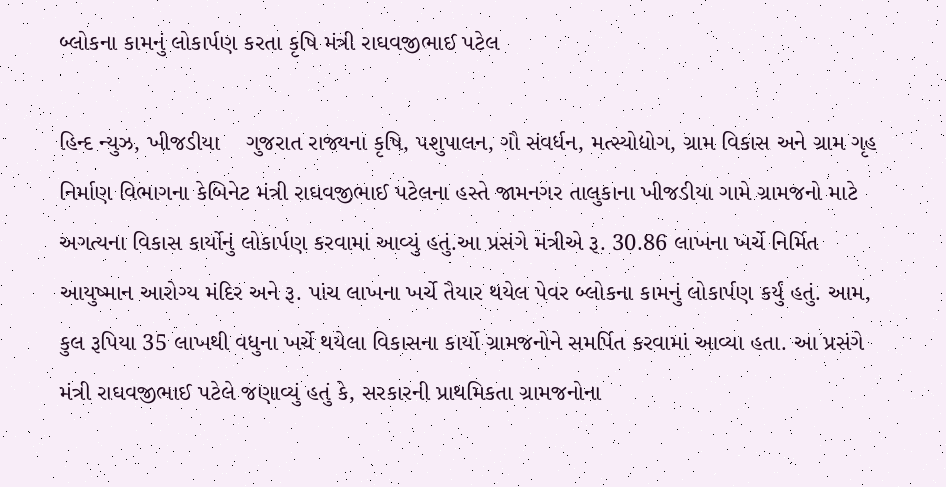બ્લોકના કામનું લોકાર્પણ કરતા કૃષિ મંત્રી રાઘવજીભાઈ પટેલ

હિન્દ ન્યુઝ, ખીજડીયા    ગુજરાત રાજ્યના કૃષિ, પશુપાલન, ગૌ સંવર્ધન, મત્સ્યોદ્યોગ, ગ્રામ વિકાસ અને ગ્રામ ગૃહ નિર્માણ વિભાગના કેબિનેટ મંત્રી રાઘવજીભાઈ પટેલના હસ્તે જામનગર તાલુકાના ખીજડીયા ગામે ગ્રામજનો માટે અગત્યના વિકાસ કાર્યોનું લોકાર્પણ કરવામાં આવ્યું હતું.આ પ્રસંગે મંત્રીએ રૂ. 30.86 લાખના ખર્ચે નિર્મિત આયુષ્માન આરોગ્ય મંદિર અને રૂ. પાંચ લાખના ખર્ચે તૈયાર થયેલ પેવર બ્લોકના કામનું લોકાર્પણ કર્યું હતું. આમ, કુલ રૂપિયા 35 લાખથી વધુના ખર્ચે થયેલા વિકાસના કાર્યો ગ્રામજનોને સમર્પિત કરવામાં આવ્યા હતા. આ પ્રસંગે મંત્રી રાઘવજીભાઈ પટેલે જણાવ્યું હતું કે, સરકારની પ્રાથમિકતા ગ્રામજનોના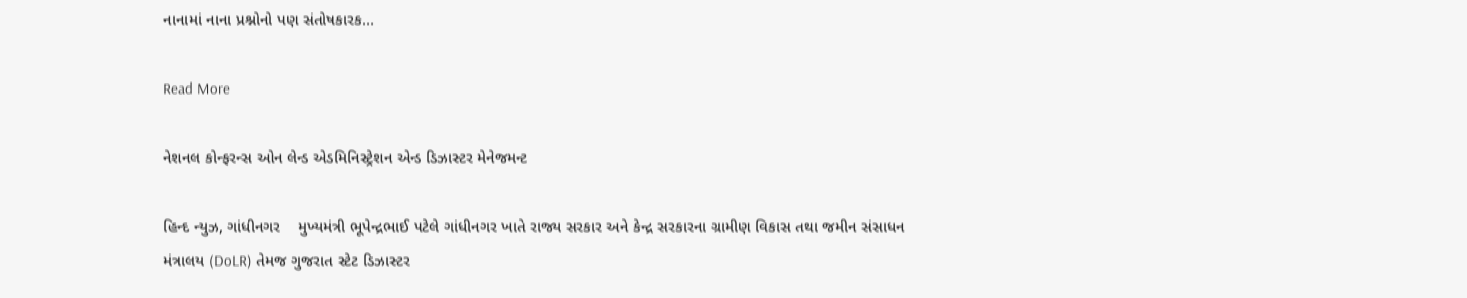નાનામાં નાના પ્રશ્નોનો પણ સંતોષકારક…

Read More

નેશનલ કોન્ફરન્સ ઓન લેન્ડ એડમિનિસ્ટ્રેશન એન્ડ ડિઝાસ્ટર મેનેજમન્ટ

હિન્દ ન્યુઝ, ગાંધીનગર    મુખ્યમંત્રી ભૂપેન્દ્રભાઈ પટેલે ગાંધીનગર ખાતે રાજ્ય સરકાર અને કેન્દ્ર સરકારના ગ્રામીણ વિકાસ તથા જમીન સંસાધન મંત્રાલય (DoLR) તેમજ ગુજરાત સ્ટેટ ડિઝાસ્ટર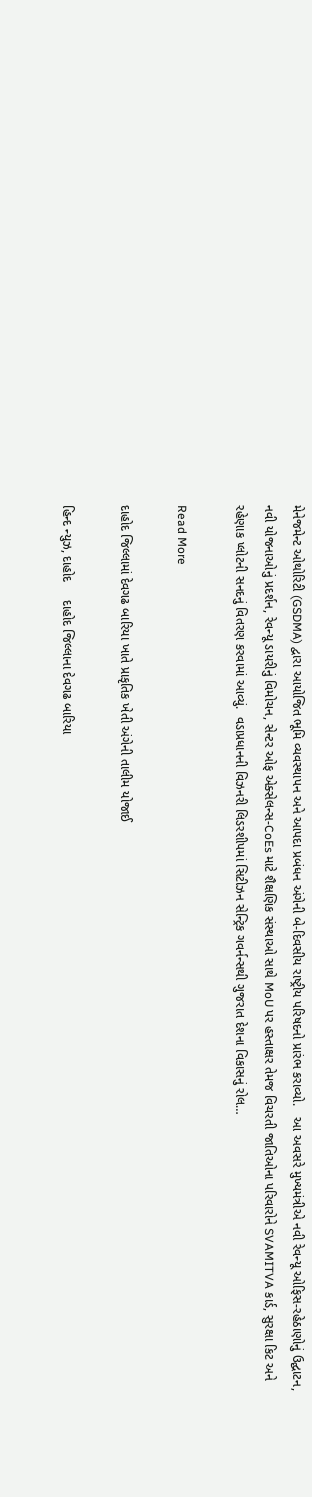મેનેજમેન્ટ ઓથોરિટી (GSDMA) દ્વારા આયોજિત ભૂમિ વ્યવસ્થાપન અને આપદા પ્રબંધન અંગેની બે-દિવસીય રાષ્ટ્રીય પરિષદનો પ્રારંભ કરાવ્યો.   આ અવસરે મુખ્યમંત્રીએ નવી રેવન્યૂ ઓફિસ-રહેઠાણોનું ઉદ્ઘાટન, નવી યોજનાઓનું પ્રદર્શન, રેવન્યૂ ડાયરીનું વિમોચન, સેન્ટર ઓફ એક્સેલન્સ-CoEs માટે શૈક્ષણિક સંસ્થાઓ સાથે MoU પર હસ્તાક્ષર તેમજ વિચરતી જાતિઓના પરિવારોને SVAMITVA કાર્ડ, સુરક્ષા કિટ અને રહેણાક પ્લોટની સનદનું વિતરણ કરવામાં આવ્યું.  વડાપ્રધાનની વિઝનરી લિડરશીપમાં સિટીઝન સેન્ટ્રિક ગવર્નન્સથી ગુજરાત દેશના વિકાસનું રોલ…

Read More

દાહોદ જિલ્લામાં દેવગઢ બારિયા ખાતે પ્રાકૃતિક ખેતી અંગેની તાલીમ યોજાઈ

હિન્દ ન્યુઝ, દાહોદ     દાહોદ જિલ્લાના દેવગઢ બારિયા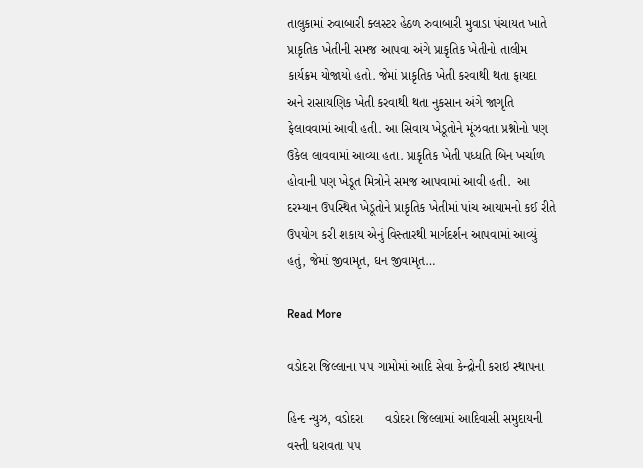તાલુકામાં રુવાબારી ક્લસ્ટર હેઠળ રુવાબારી મુવાડા પંચાયત ખાતે પ્રાકૃતિક ખેતીની સમજ આપવા અંગે પ્રાકૃતિક ખેતીનો તાલીમ કાર્યક્રમ યોજાયો હતો. જેમાં પ્રાકૃતિક ખેતી કરવાથી થતા ફાયદા અને રાસાયણિક ખેતી કરવાથી થતા નુકસાન અંગે જાગૃતિ ફેલાવવામાં આવી હતી. આ સિવાય ખેડૂતોને મૂંઝવતા પ્રશ્નોનો પણ ઉકેલ લાવવામાં આવ્યા હતા. પ્રાકૃતિક ખેતી પધ્ધતિ બિન ખર્ચાળ હોવાની પણ ખેડૂત મિત્રોને સમજ આપવામાં આવી હતી.  આ દરમ્યાન ઉપસ્થિત ખેડૂતોને પ્રાકૃતિક ખેતીમાં પાંચ આયામનો કઈ રીતે ઉપયોગ કરી શકાય એનું વિસ્તારથી માર્ગદર્શન આપવામાં આવ્યું હતું, જેમાં જીવામૃત, ઘન જીવામૃત…

Read More

વડોદરા જિલ્લાના ૫૫ ગામોમાં આદિ સેવા કેન્દ્રોની કરાઇ સ્થાપના

હિન્દ ન્યુઝ, વડોદરા      વડોદરા જિલ્લામાં આદિવાસી સમુદાયની વસ્તી ધરાવતા ૫૫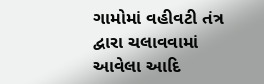ગામોમાં વહીવટી તંત્ર દ્વારા ચલાવવામાં આવેલા આદિ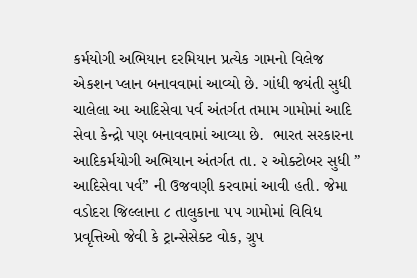કર્મયોગી અભિયાન દરમિયાન પ્રત્યેક ગામનો વિલેજ એકશન પ્લાન બનાવવામાં આવ્યો છે. ગાંધી જયંતી સુધી ચાલેલા આ આદિસેવા પર્વ અંતર્ગત તમામ ગામોમાં આદિ સેવા કેન્દ્રો પણ બનાવવામાં આવ્યા છે.  ભારત સરકારના આદિકર્મયોગી અભિયાન અંતર્ગત તા. ૨ ઓક્ટોબર સુધી ” આદિસેવા પર્વ” ની ઉજવણી કરવામાં આવી હતી. જેમા વડોદરા જિલ્લાના ૮ તાલુકાના ૫૫ ગામોમાં વિવિધ પ્રવૃત્તિઓ જેવી કે ટ્રાન્સેસેક્ટ વોક, ગ્રુપ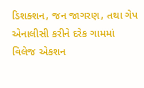ડિશક્શન, જન જાગરણ, તથા ગેપ એનાલીસી કરીને દરેક ગામમાં વિલેજ એકશન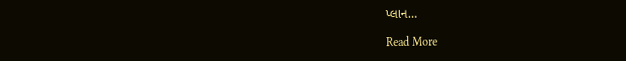પ્લાન…

Read More